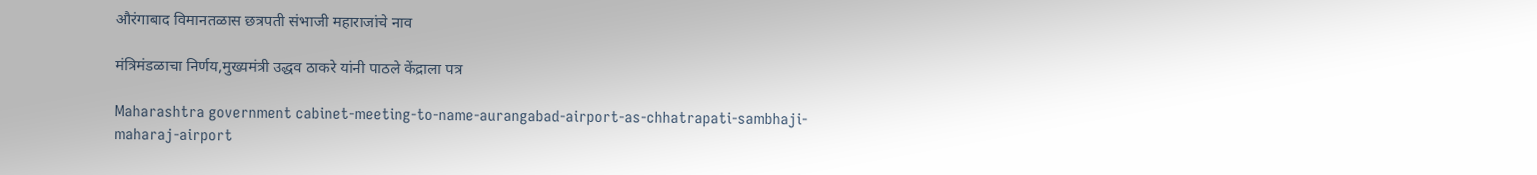औरंगाबाद विमानतळास छत्रपती संभाजी महाराजांचे नाव

मंत्रिमंडळाचा निर्णय,मुख्यमंत्री उद्धव ठाकरे यांनी पाठले केंद्राला पत्र

Maharashtra government cabinet-meeting-to-name-aurangabad-airport-as-chhatrapati-sambhaji-maharaj-airport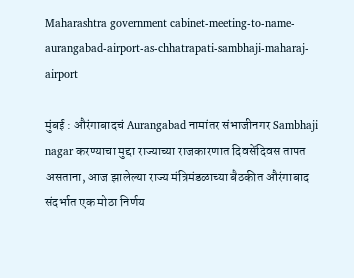Maharashtra government cabinet-meeting-to-name-aurangabad-airport-as-chhatrapati-sambhaji-maharaj-airport

मुंबई : औरंगाबादचं Aurangabad नामांतर संभाजीनगर Sambhaji nagar करण्याचा मुद्दा राज्याच्या राजकारणात दिवसेंदिवस तापत असताना, आज झालेल्या राज्य मंत्रिमंडळाच्या बैठकीत औरंगाबाद संदर्भात एक मोठा निर्णय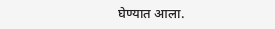घेण्यात आला.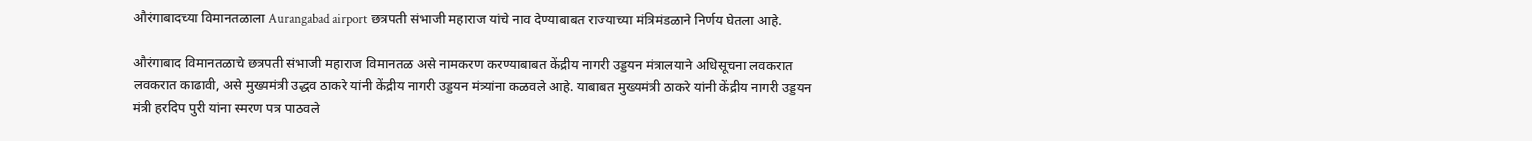औरंगाबादच्या विमानतळाला Aurangabad airport छत्रपती संभाजी महाराज यांचे नाव देण्याबाबत राज्याच्या मंत्रिमंडळाने निर्णय घेतला आहे.

औरंगाबाद विमानतळाचे छत्रपती संभाजी महाराज विमानतळ असे नामकरण करण्याबाबत केंद्रीय नागरी उड्डयन मंत्रालयाने अधिसूचना लवकरात लवकरात काढावी, असे मुख्यमंत्री उद्धव ठाकरे यांनी केंद्रीय नागरी उड्डयन मंत्र्यांना कळवले आहे. याबाबत मुख्यमंत्री ठाकरे यांनी केंद्रीय नागरी उड्डयन मंत्री हरदिप पुरी यांना स्मरण पत्र पाठवले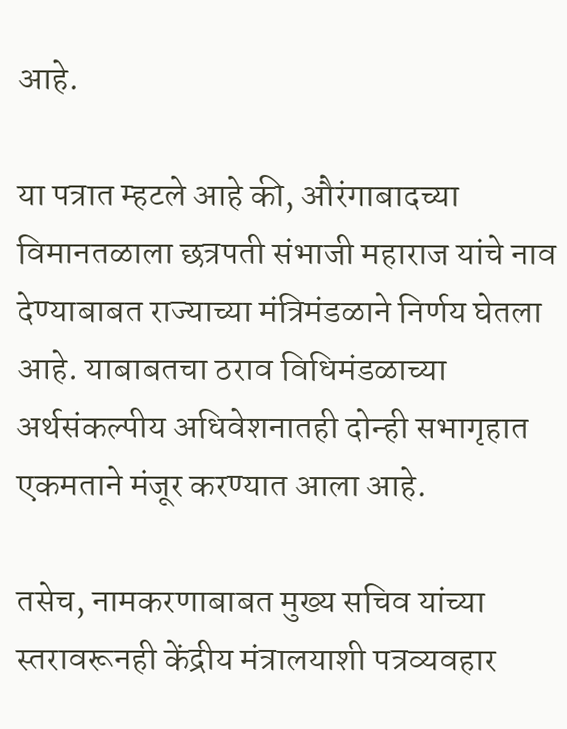आहे.

या पत्रात म्हटले आहे की, औरंगाबादच्या विमानतळाला छत्रपती संभाजी महाराज यांचे नाव देण्याबाबत राज्याच्या मंत्रिमंडळाने निर्णय घेतला आहे. याबाबतचा ठराव विधिमंडळाच्या अर्थसंकल्पीय अधिवेशनातही दोन्ही सभागृहात एकमताने मंजूर करण्यात आला आहे.

तसेच, नामकरणाबाबत मुख्य सचिव यांच्या स्तरावरूनही केंद्रीय मंत्रालयाशी पत्रव्यवहार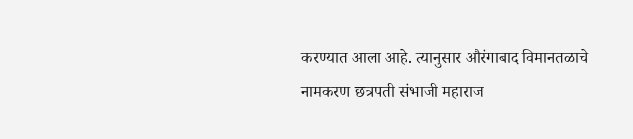करण्यात आला आहे. त्यानुसार औरंगाबाद विमानतळाचे नामकरण छत्रपती संभाजी महाराज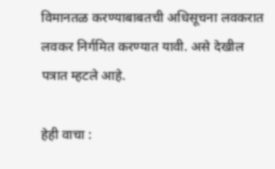विमानतळ करण्याबाबतची अधिसूचना लवकरात लवकर निर्गमित करण्यात यावी. असे देखील पत्रात म्हटले आहे.

हेही वाचा :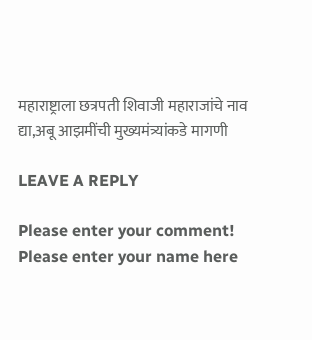महाराष्ट्राला छत्रपती शिवाजी महाराजांचे नाव द्या,अबू आझमींची मुख्यमंत्र्यांकडे मागणी

LEAVE A REPLY

Please enter your comment!
Please enter your name here